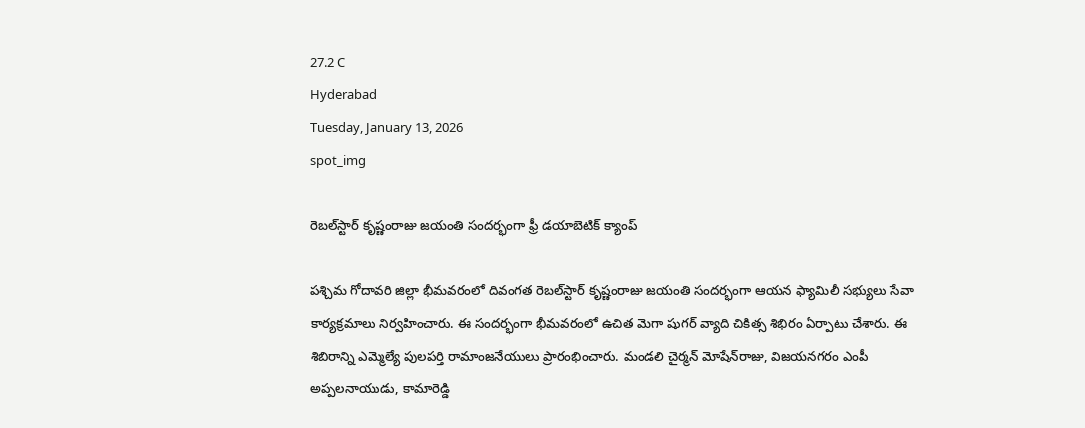27.2 C
Hyderabad
Tuesday, January 13, 2026
spot_img

రెబల్‌స్టార్‌ కృష్ణంరాజు జయంతి సందర్భంగా ఫ్రీ డయాబెటిక్ క్యాంప్

పశ్చిమ గోదావరి జిల్లా భీమవరంలో దివంగత రెబల్‌స్టార్ కృష్ణంరాజు జయంతి సందర్భంగా ఆయన ఫ్యామిలీ సభ్యులు సేవా కార్యక్రమాలు నిర్వహించారు. ఈ సందర్భంగా భీమవరంలో ఉచిత మెగా షుగర్ వ్యాది చికిత్స శిభిరం ఏర్పాటు చేశారు. ఈ శిబిరాన్ని ఎమ్మెల్యే పులపర్తి రామాంజనేయులు ప్రారంభించారు. మండలి చైర్మన్ మోషేన్‌రాజు, విజయనగరం ఎంపీ అప్పలనాయుడు, కామారెడ్డి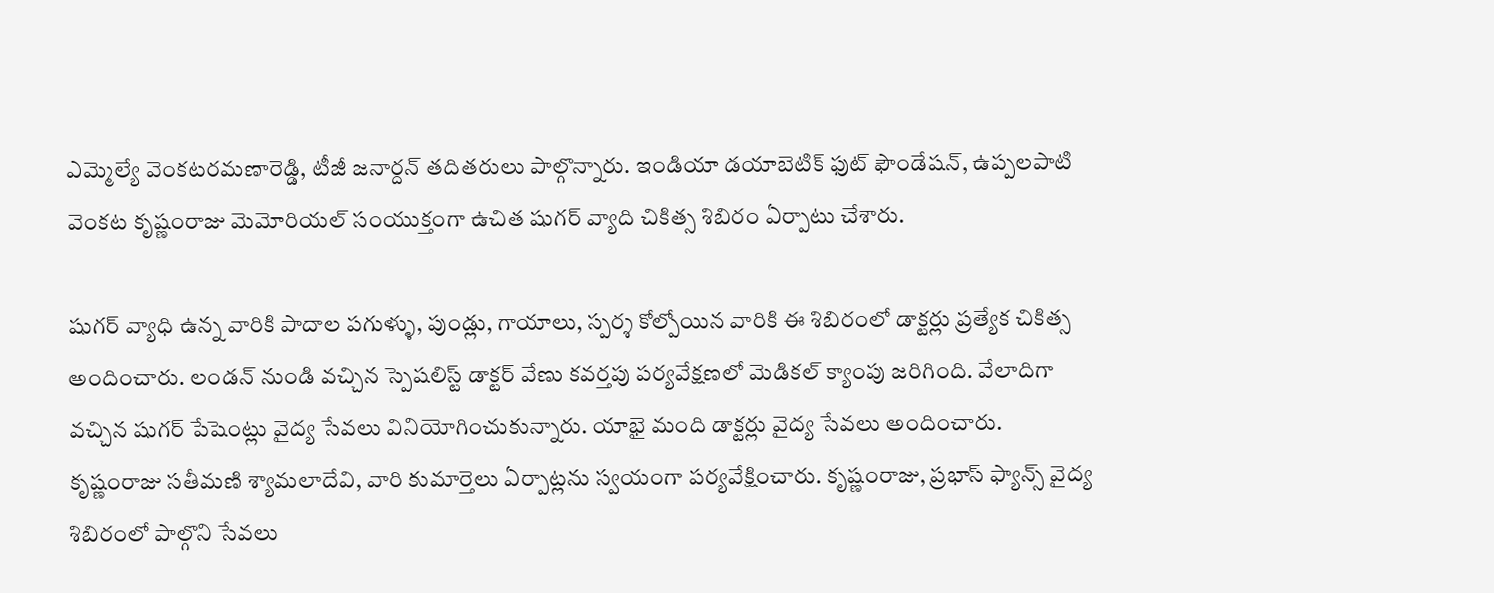ఎమ్మెల్యే వెంకటరమణారెడ్డి, టీజీ జనార్దన్ తదితరులు పాల్గొన్నారు. ఇండియా డయాబెటిక్ ఫుట్ ఫౌండేషన్, ఉప్పలపాటి వెంకట కృష్ణంరాజు మెమోరియల్ సంయుక్తంగా ఉచిత షుగర్ వ్యాది చికిత్స శిబిరం ఏర్పాటు చేశారు.

షుగర్ వ్యాధి ఉన్న వారికి పాదాల పగుళ్ళు, పుండ్లు, గాయాలు, స్పర్శ కోల్పోయిన వారికి ఈ శిబిరంలో డాక్టర్లు ప్రత్యేక చికిత్స అందించారు. లండన్ నుండి వచ్చిన స్పెషలిస్ట్ డాక్టర్ వేణు కవర్తపు పర్యవేక్షణలో మెడికల్ క్యాంపు జరిగింది. వేలాదిగా వచ్చిన షుగర్ పేషెంట్లు వైద్య సేవలు వినియోగించుకున్నారు. యాభై మంది డాక్టర్లు వైద్య సేవలు అందించారు. కృష్ణంరాజు సతీమణి శ్యామలాదేవి, వారి కుమార్తెలు ఏర్పాట్లను స్వయంగా పర్యవేక్షించారు. కృష్ణంరాజు, ప్రభాస్ ఫ్యాన్స్‌ వైద్య శిబిరంలో పాల్గొని సేవలు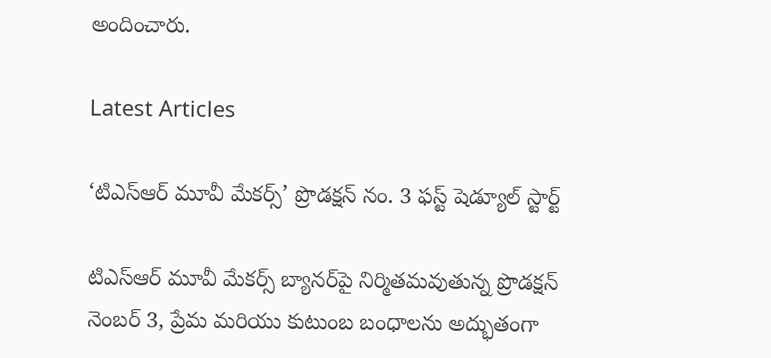అందించారు.

Latest Articles

‘టిఎస్ఆర్ మూవీ మేకర్స్’ ప్రొడక్షన్ నం. 3 ఫస్ట్ షెడ్యూల్ స్టార్ట్

టిఎస్ఆర్ మూవీ మేకర్స్ బ్యానర్‌పై నిర్మితమవుతున్న ప్రొడక్షన్ నెంబర్ 3, ప్రేమ మరియు కుటుంబ బంధాలను అద్భుతంగా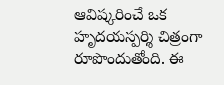ఆవిష్కరించే ఒక హృదయస్పర్శి చిత్రంగా రూపొందుతోంది. ఈ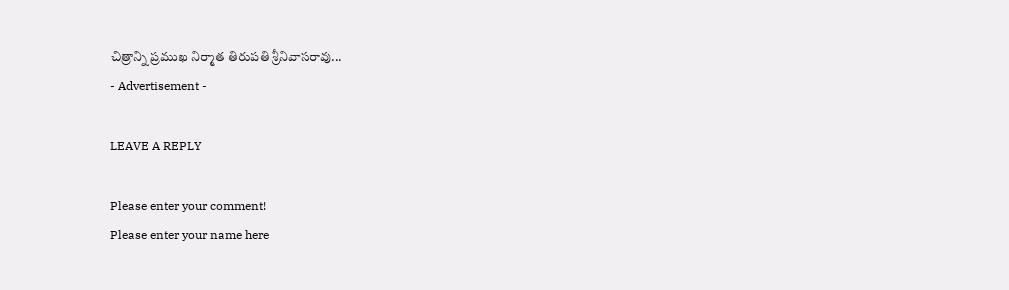చిత్రాన్ని ప్రముఖ నిర్మాత తిరుపతి శ్రీనివాసరావు...
- Advertisement -

LEAVE A REPLY

Please enter your comment!
Please enter your name here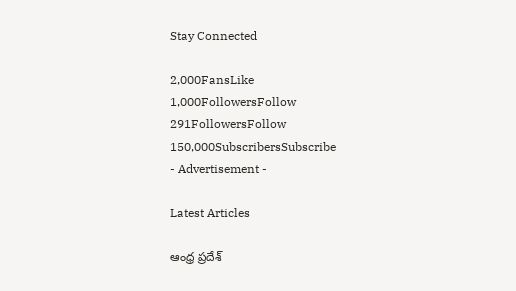Stay Connected

2,000FansLike
1,000FollowersFollow
291FollowersFollow
150,000SubscribersSubscribe
- Advertisement -

Latest Articles

ఆంధ్ర ప్రదేశ్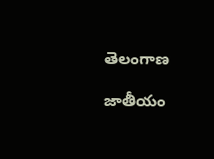తెలంగాణ

జాతీయం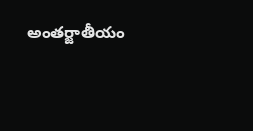అంతర్జాతీయం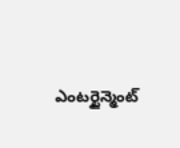ఎంటర్టైన్మెంట్